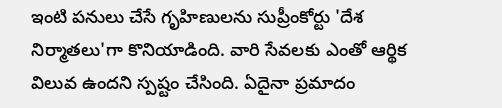ఇంటి పనులు చేసే గృహిణులను సుప్రీంకోర్టు 'దేశ నిర్మాతలు'గా కొనియాడింది. వారి సేవలకు ఎంతో ఆర్థిక విలువ ఉందని స్పష్టం చేసింది. ఏదైనా ప్రమాదం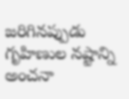జరిగినప్పుడు గృహిణుల నష్టాన్ని అంచనా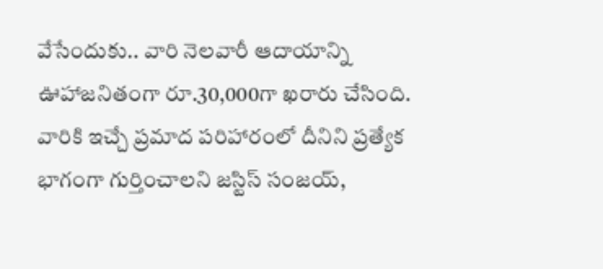వేసేందుకు.. వారి నెలవారీ ఆదాయాన్ని ఊహాజనితంగా రూ.30,000గా ఖరారు చేసింది. వారికి ఇచ్చే ప్రమాద పరిహారంలో దీనిని ప్రత్యేక భాగంగా గుర్తించాలని జస్టిస్ సంజయ్,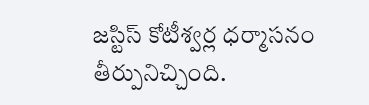జస్టిస్ కోటీశ్వర్ల ధర్మాసనం తీర్పునిచ్చింది.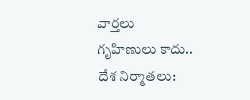వార్తలు
గృహిణులు కాదు.. దేశ నిర్మాతలు: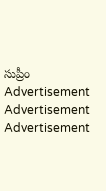సుప్రీం
Advertisement
Advertisement
Advertisement